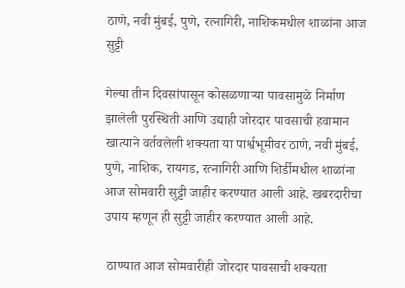ठाणे, नवी मुंबई, पुणे, रत्नागिरी, नाशिकमधील शाळांना आज सुट्टी

गेल्या तीन दिवसांपासून कोसळणाऱ्या पावसामुळे निर्माण झालेली पुरस्थिती आणि उद्याही जोरदार पावसाची हवामान खात्याने वर्तवलेली शक्यता या पार्श्वभूमीवर ठाणे, नवी मुंबई, पुणे, नाशिक, रायगड, रत्नागिरी आणि शिर्डीमधील शाळांना आज सोमवारी सुट्टी जाहीर करण्यात आली आहे. खबरदारीचा उपाय म्हणून ही सुट्टी जाहीर करण्यात आली आहे.

 ठाण्यात आज सोमवारीही जोरदार पावसाची शक्यता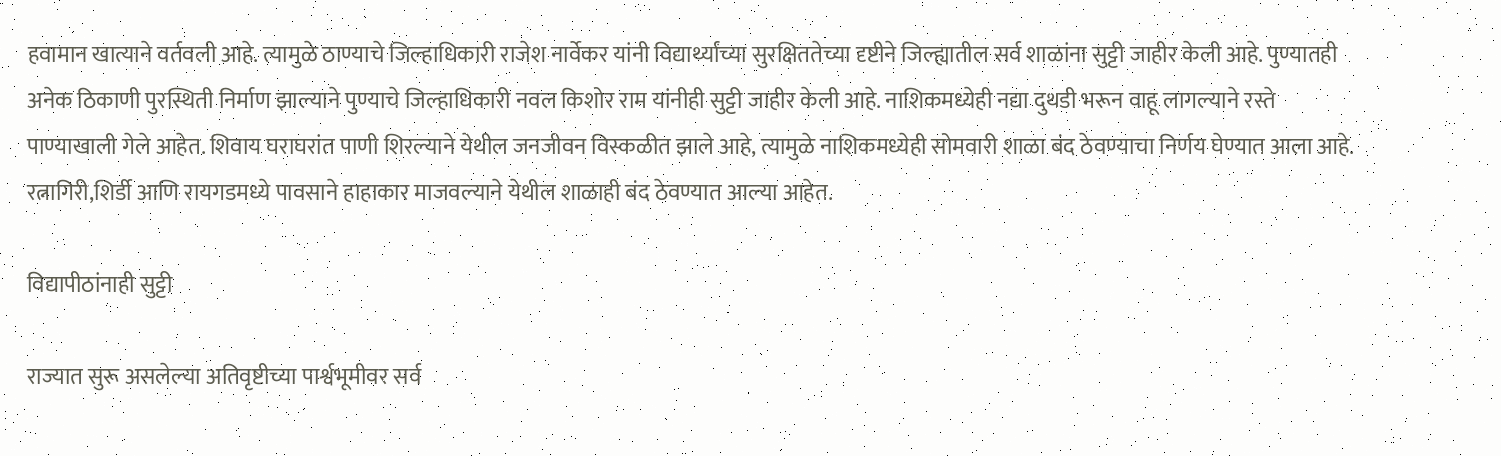हवामान खात्याने वर्तवली आहे. त्यामुळे ठाण्याचे जिल्हाधिकारी राजेश नार्वेकर यांनी विद्यार्थ्यांच्या सुरक्षिततेच्या दृष्टीने जिल्ह्यातील सर्व शाळांना सुट्टी जाहीर केली आहे. पुण्यातही अनेक ठिकाणी पुरस्थिती निर्माण झाल्याने पुण्याचे जिल्हाधिकारी नवल किशोर राम यांनीही सुट्टी जाहीर केली आहे. नाशिकमध्येही नद्या दुथडी भरून वाहू लागल्याने रस्ते पाण्याखाली गेले आहेत. शिवाय घराघरांत पाणी शिरल्याने येथील जनजीवन विस्कळीत झाले आहे, त्यामुळे नाशिकमध्येही सोमवारी शाळा बंद ठेवण्याचा निर्णय घेण्यात आला आहे. रत्नागिरी,शिर्डी आणि रायगडमध्ये पावसाने हाहाकार माजवल्याने येथील शाळाही बंद ठेवण्यात आल्या आहेत.

विद्यापीठांनाही सुट्टी

राज्यात सुरू असलेल्या अतिवृष्टीच्या पार्श्वभूमीवर सर्व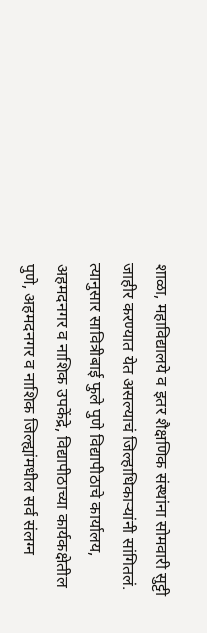शाळा, महाविद्यालये व इतर शैक्षणिक संस्थांना सोमवारी सुट्टी जाहीर करण्यात येत असल्याचं जिल्हाधिकाऱ्यांनी सांगितलं. त्यानुसार सावित्रीबाई फुले पुणे विद्यापीठाचे कार्यालय, अहमदनगर व नाशिक उपकेंद्रे, विद्यापीठाच्या कार्यकक्षेतील पुणे, अहमदनगर व नाशिक जिल्ह्यांमधील सर्व संलग्न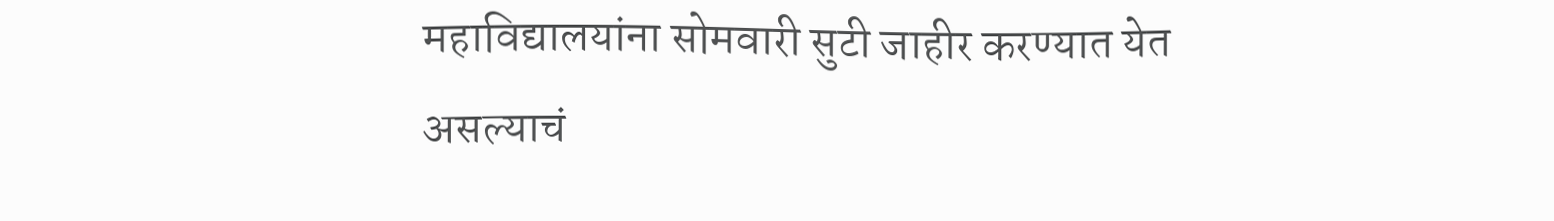महाविद्यालयांना सोमवारी सुटी जाहीर करण्यात येत असल्याचं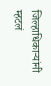जिल्हाधिकाऱ्यांनी म्हटलं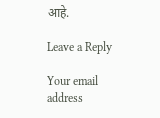आहे.

Leave a Reply

Your email address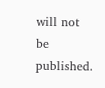will not be published.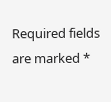Required fields are marked *